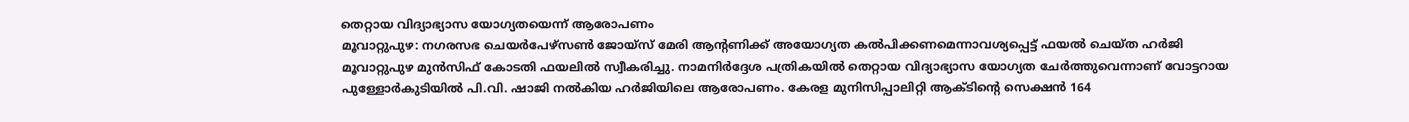തെറ്റായ വിദ്യാഭ്യാസ യോഗ്യതയെന്ന് ആരോപണം
മൂവാറ്റുപുഴ: നഗരസഭ ചെയർപേഴ്സൺ ജോയ്സ് മേരി ആന്റണിക്ക് അയോഗ്യത കൽപിക്കണമെന്നാവശ്യപ്പെട്ട് ഫയൽ ചെയ്ത ഹർജി മൂവാറ്റുപുഴ മുൻസിഫ് കോടതി ഫയലിൽ സ്വീകരിച്ചു. നാമനിർദ്ദേശ പത്രികയിൽ തെറ്റായ വിദ്യാഭ്യാസ യോഗ്യത ചേർത്തുവെന്നാണ് വോട്ടറായ പുള്ളോർകുടിയിൽ പി.വി. ഷാജി നൽകിയ ഹർജിയിലെ ആരോപണം. കേരള മുനിസിപ്പാലിറ്റി ആക്ടിന്റെ സെക്ഷൻ 164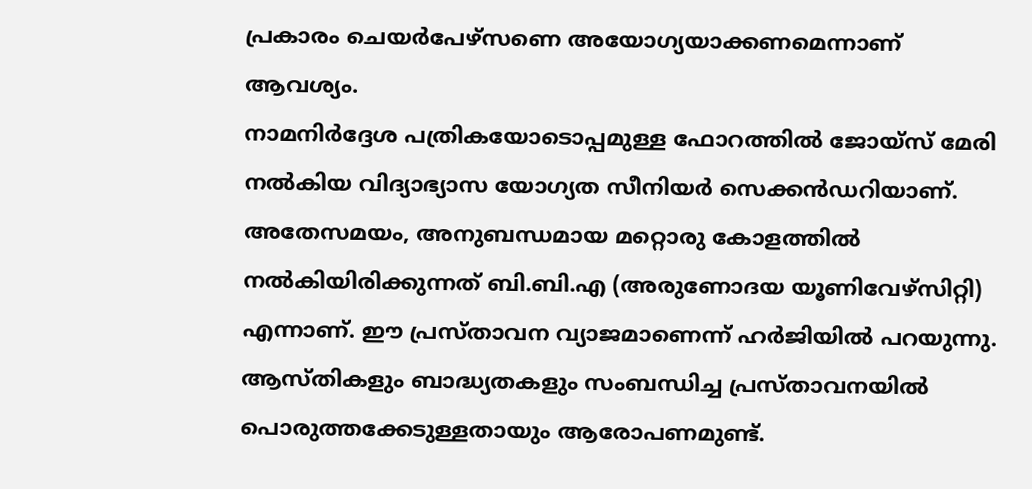പ്രകാരം ചെയർപേഴ്സണെ അയോഗ്യയാക്കണമെന്നാണ് ആവശ്യം.
നാമനിർദ്ദേശ പത്രികയോടൊപ്പമുള്ള ഫോറത്തിൽ ജോയ്സ് മേരി നൽകിയ വിദ്യാഭ്യാസ യോഗ്യത സീനിയർ സെക്കൻഡറിയാണ്. അതേസമയം, അനുബന്ധമായ മറ്റൊരു കോളത്തിൽ നൽകിയിരിക്കുന്നത് ബി.ബി.എ (അരുണോദയ യൂണിവേഴ്സിറ്റി) എന്നാണ്. ഈ പ്രസ്താവന വ്യാജമാണെന്ന് ഹർജിയിൽ പറയുന്നു. ആസ്തികളും ബാദ്ധ്യതകളും സംബന്ധിച്ച പ്രസ്താവനയിൽ പൊരുത്തക്കേടുള്ളതായും ആരോപണമുണ്ട്.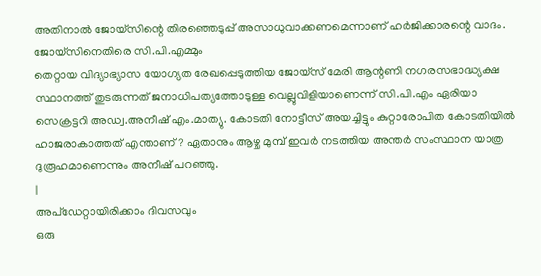അതിനാൽ ജോയ്സിന്റെ തിരഞ്ഞെടുപ്പ് അസാധുവാക്കണമെന്നാണ് ഹർജിക്കാരന്റെ വാദം.
ജോയ്സിനെതിരെ സി.പി.എമ്മും
തെറ്റായ വിദ്യാഭ്യാസ യോഗ്യത രേഖപ്പെടുത്തിയ ജോയ്സ് മേരി ആന്റണി നഗരസഭാദ്ധ്യക്ഷ സ്ഥാനത്ത് തുടരുന്നത് ജനാധിപത്യത്തോടുള്ള വെല്ലുവിളിയാണെന്ന് സി.പി.എം ഏരിയാ സെക്രട്ടറി അഡ്വ.അനീഷ് എം.മാത്യു. കോടതി നോട്ടീസ് അയച്ചിട്ടും കുറ്റാരോപിത കോടതിയിൽ ഹാജരാകാത്തത് എന്താണ്? ഏതാനും ആഴ്ച മുമ്പ് ഇവർ നടത്തിയ അന്തർ സംസ്ഥാന യാത്ര ദുരൂഹമാണെന്നും അനീഷ് പറഞ്ഞു.
|
അപ്ഡേറ്റായിരിക്കാം ദിവസവും
ഒരു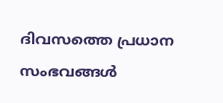ദിവസത്തെ പ്രധാന സംഭവങ്ങൾ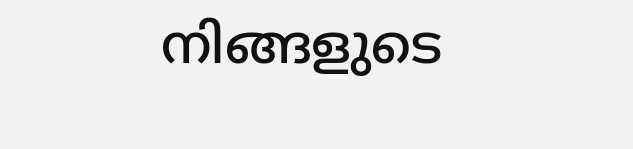നിങ്ങളുടെ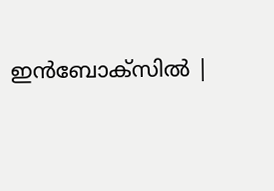ഇൻബോക്സിൽ |